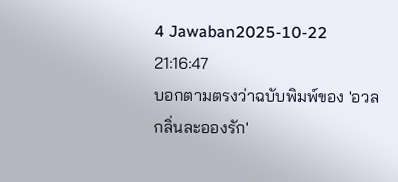4 Jawaban2025-10-22 21:16:47
บอกตามตรงว่าฉบับพิมพ์ของ 'อวลกลิ่นละอองรัก'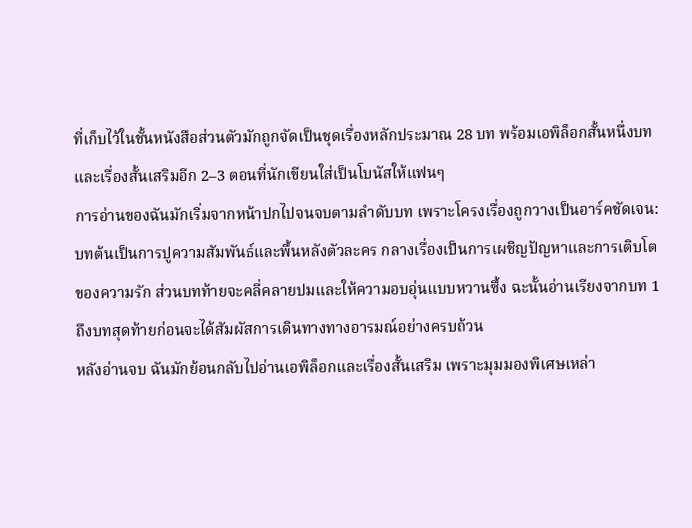ที่เก็บไว้ในชั้นหนังสือส่วนตัวมักถูกจัดเป็นชุดเรื่องหลักประมาณ 28 บท พร้อมเอพิล็อกสั้นหนึ่งบทและเรื่องสั้นเสริมอีก 2–3 ตอนที่นักเขียนใส่เป็นโบนัสให้แฟนๆ
การอ่านของฉันมักเริ่มจากหน้าปกไปจนจบตามลำดับบท เพราะโครงเรื่องถูกวางเป็นอาร์คชัดเจน: บทต้นเป็นการปูความสัมพันธ์และพื้นหลังตัวละคร กลางเรื่องเป็นการเผชิญปัญหาและการเติบโตของความรัก ส่วนบทท้ายจะคลี่คลายปมและให้ความอบอุ่นแบบหวานซึ้ง ฉะนั้นอ่านเรียงจากบท 1 ถึงบทสุดท้ายก่อนจะได้สัมผัสการเดินทางทางอารมณ์อย่างครบถ้วน
หลังอ่านจบ ฉันมักย้อนกลับไปอ่านเอพิล็อกและเรื่องสั้นเสริม เพราะมุมมองพิเศษเหล่า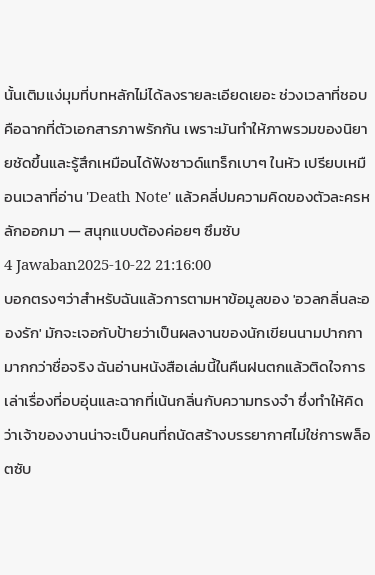นั้นเติมแง่มุมที่บทหลักไม่ได้ลงรายละเอียดเยอะ ช่วงเวลาที่ชอบคือฉากที่ตัวเอกสารภาพรักกัน เพราะมันทำให้ภาพรวมของนิยายชัดขึ้นและรู้สึกเหมือนได้ฟังซาวด์แทร็กเบาๆ ในหัว เปรียบเหมือนเวลาที่อ่าน 'Death Note' แล้วคลี่ปมความคิดของตัวละครหลักออกมา — สนุกแบบต้องค่อยๆ ซึมซับ
4 Jawaban2025-10-22 21:16:00
บอกตรงๆว่าสำหรับฉันแล้วการตามหาข้อมูลของ 'อวลกลิ่นละอองรัก' มักจะเจอกับป้ายว่าเป็นผลงานของนักเขียนนามปากกา มากกว่าชื่อจริง ฉันอ่านหนังสือเล่มนี้ในคืนฝนตกแล้วติดใจการเล่าเรื่องที่อบอุ่นและฉากที่เน้นกลิ่นกับความทรงจำ ซึ่งทำให้คิดว่าเจ้าของงานน่าจะเป็นคนที่ถนัดสร้างบรรยากาศไม่ใช่การพล็อตซับ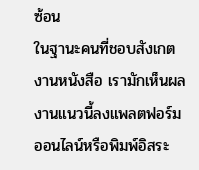ซ้อน
ในฐานะคนที่ชอบสังเกตงานหนังสือ เรามักเห็นผลงานแนวนี้ลงแพลตฟอร์มออนไลน์หรือพิมพ์อิสระ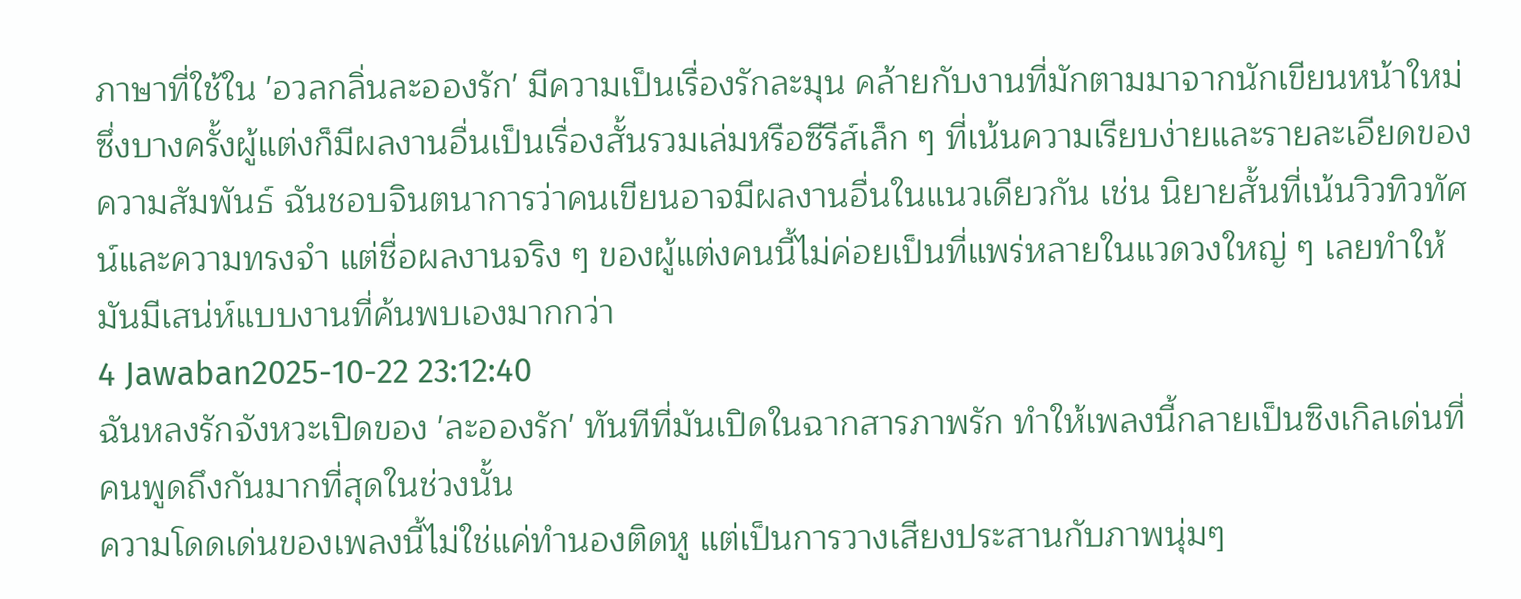ภาษาที่ใช้ใน 'อวลกลิ่นละอองรัก' มีความเป็นเรื่องรักละมุน คล้ายกับงานที่มักตามมาจากนักเขียนหน้าใหม่ ซึ่งบางครั้งผู้แต่งก็มีผลงานอื่นเป็นเรื่องสั้นรวมเล่มหรือซีรีส์เล็ก ๆ ที่เน้นความเรียบง่ายและรายละเอียดของความสัมพันธ์ ฉันชอบจินตนาการว่าคนเขียนอาจมีผลงานอื่นในแนวเดียวกัน เช่น นิยายสั้นที่เน้นวิวทิวทัศน์และความทรงจำ แต่ชื่อผลงานจริง ๆ ของผู้แต่งคนนี้ไม่ค่อยเป็นที่แพร่หลายในแวดวงใหญ่ ๆ เลยทำให้มันมีเสน่ห์แบบงานที่ค้นพบเองมากกว่า
4 Jawaban2025-10-22 23:12:40
ฉันหลงรักจังหวะเปิดของ 'ละอองรัก' ทันทีที่มันเปิดในฉากสารภาพรัก ทำให้เพลงนี้กลายเป็นซิงเกิลเด่นที่คนพูดถึงกันมากที่สุดในช่วงนั้น
ความโดดเด่นของเพลงนี้ไม่ใช่แค่ทำนองติดหู แต่เป็นการวางเสียงประสานกับภาพนุ่มๆ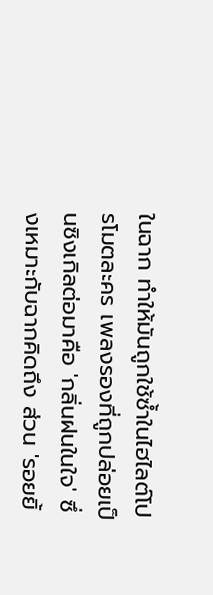ในฉาก ทำให้มันถูกใช้ซ้ำในไฮไลต์โปรโมตละคร เพลงรองที่ถูกปล่อยเป็นซิงเกิลต่อมาคือ 'กลิ่นฝนในใจ' ซึ่งเหมาะกับฉากคิดถึง ส่วน 'รอยยิ้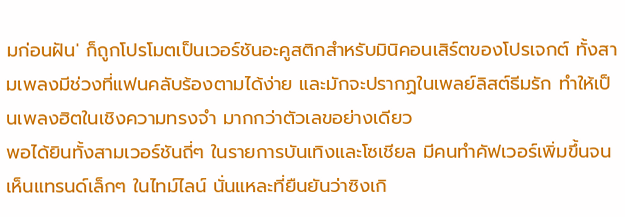มก่อนฝัน' ก็ถูกโปรโมตเป็นเวอร์ชันอะคูสติกสำหรับมินิคอนเสิร์ตของโปรเจกต์ ทั้งสามเพลงมีช่วงที่แฟนคลับร้องตามได้ง่าย และมักจะปรากฏในเพลย์ลิสต์ธีมรัก ทำให้เป็นเพลงฮิตในเชิงความทรงจำ มากกว่าตัวเลขอย่างเดียว
พอได้ยินทั้งสามเวอร์ชันถี่ๆ ในรายการบันเทิงและโซเชียล มีคนทำคัฟเวอร์เพิ่มขึ้นจนเห็นแทรนด์เล็กๆ ในไทม์ไลน์ นั่นแหละที่ยืนยันว่าซิงเกิ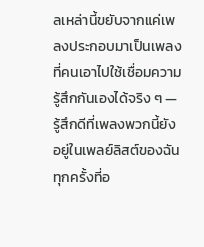ลเหล่านี้ขยับจากแค่เพลงประกอบมาเป็นเพลงที่คนเอาไปใช้เชื่อมความรู้สึกกันเองได้จริง ๆ — รู้สึกดีที่เพลงพวกนี้ยังอยู่ในเพลย์ลิสต์ของฉันทุกครั้งที่อ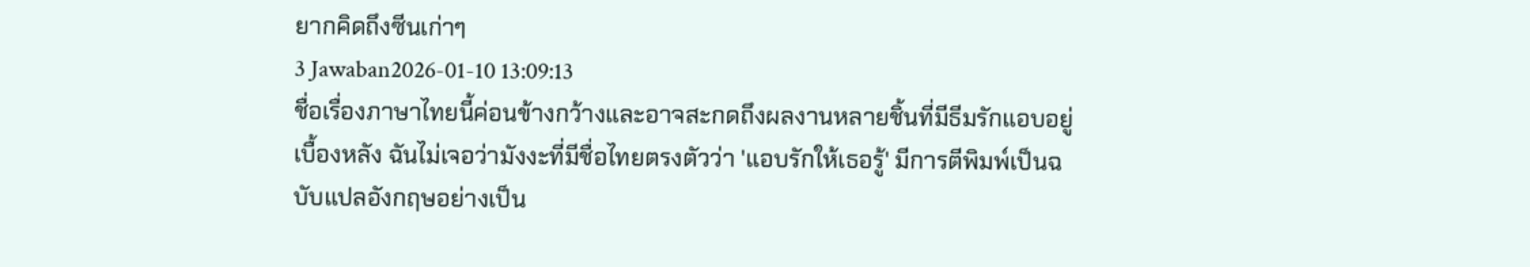ยากคิดถึงซีนเก่าๆ
3 Jawaban2026-01-10 13:09:13
ชื่อเรื่องภาษาไทยนี้ค่อนข้างกว้างและอาจสะกดถึงผลงานหลายชิ้นที่มีธีมรักแอบอยู่เบื้องหลัง ฉันไม่เจอว่ามังงะที่มีชื่อไทยตรงตัวว่า 'แอบรักให้เธอรู้' มีการตีพิมพ์เป็นฉบับแปลอังกฤษอย่างเป็น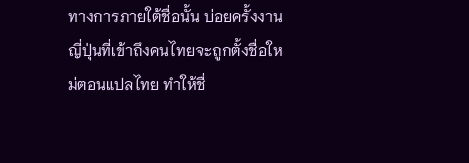ทางการภายใต้ชื่อนั้น บ่อยครั้งงานญี่ปุ่นที่เข้าถึงคนไทยจะถูกตั้งชื่อใหม่ตอนแปลไทย ทำให้ชื่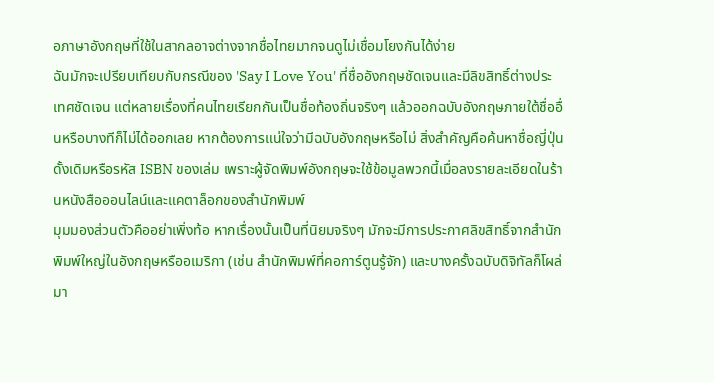อภาษาอังกฤษที่ใช้ในสากลอาจต่างจากชื่อไทยมากจนดูไม่เชื่อมโยงกันได้ง่าย
ฉันมักจะเปรียบเทียบกับกรณีของ 'Say I Love You' ที่ชื่ออังกฤษชัดเจนและมีลิขสิทธิ์ต่างประเทศชัดเจน แต่หลายเรื่องที่คนไทยเรียกกันเป็นชื่อท้องถิ่นจริงๆ แล้วออกฉบับอังกฤษภายใต้ชื่ออื่นหรือบางทีก็ไม่ได้ออกเลย หากต้องการแน่ใจว่ามีฉบับอังกฤษหรือไม่ สิ่งสำคัญคือค้นหาชื่อญี่ปุ่นดั้งเดิมหรือรหัส ISBN ของเล่ม เพราะผู้จัดพิมพ์อังกฤษจะใช้ข้อมูลพวกนี้เมื่อลงรายละเอียดในร้านหนังสือออนไลน์และแคตาล็อกของสำนักพิมพ์
มุมมองส่วนตัวคืออย่าเพิ่งท้อ หากเรื่องนั้นเป็นที่นิยมจริงๆ มักจะมีการประกาศลิขสิทธิ์จากสำนักพิมพ์ใหญ่ในอังกฤษหรืออเมริกา (เช่น สำนักพิมพ์ที่คอการ์ตูนรู้จัก) และบางครั้งฉบับดิจิทัลก็โผล่มา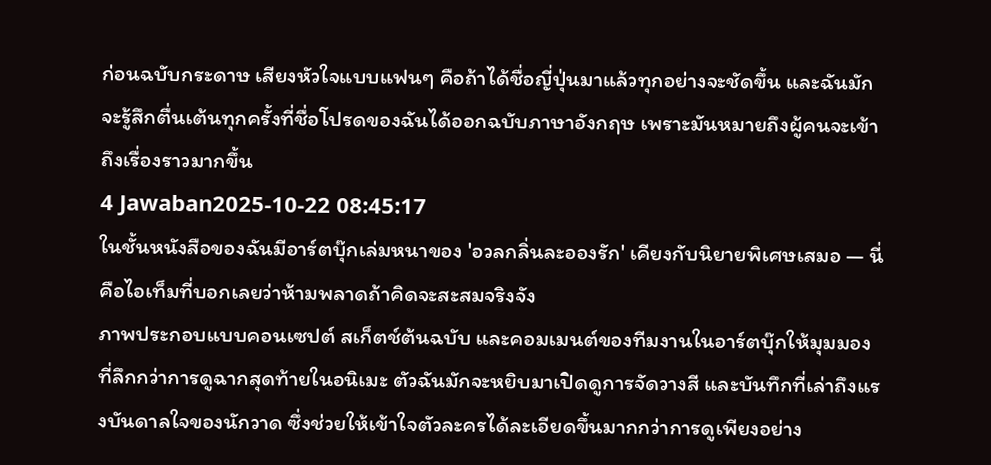ก่อนฉบับกระดาษ เสียงหัวใจแบบแฟนๆ คือถ้าได้ชื่อญี่ปุ่นมาแล้วทุกอย่างจะชัดขึ้น และฉันมักจะรู้สึกตื่นเต้นทุกครั้งที่ชื่อโปรดของฉันได้ออกฉบับภาษาอังกฤษ เพราะมันหมายถึงผู้คนจะเข้าถึงเรื่องราวมากขึ้น
4 Jawaban2025-10-22 08:45:17
ในชั้นหนังสือของฉันมีอาร์ตบุ๊กเล่มหนาของ 'อวลกลิ่นละอองรัก' เคียงกับนิยายพิเศษเสมอ — นี่คือไอเท็มที่บอกเลยว่าห้ามพลาดถ้าคิดจะสะสมจริงจัง
ภาพประกอบแบบคอนเซปต์ สเก็ตช์ต้นฉบับ และคอมเมนต์ของทีมงานในอาร์ตบุ๊กให้มุมมองที่ลึกกว่าการดูฉากสุดท้ายในอนิเมะ ตัวฉันมักจะหยิบมาเปิดดูการจัดวางสี และบันทึกที่เล่าถึงแรงบันดาลใจของนักวาด ซึ่งช่วยให้เข้าใจตัวละครได้ละเอียดขึ้นมากกว่าการดูเพียงอย่าง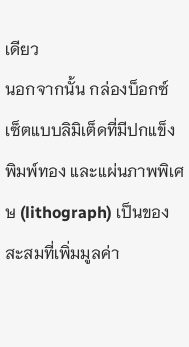เดียว
นอกจากนั้น กล่องบ็อกซ์เซ็ตแบบลิมิเต็ดที่มีปกแข็ง พิมพ์ทอง และแผ่นภาพพิเศษ (lithograph) เป็นของสะสมที่เพิ่มมูลค่า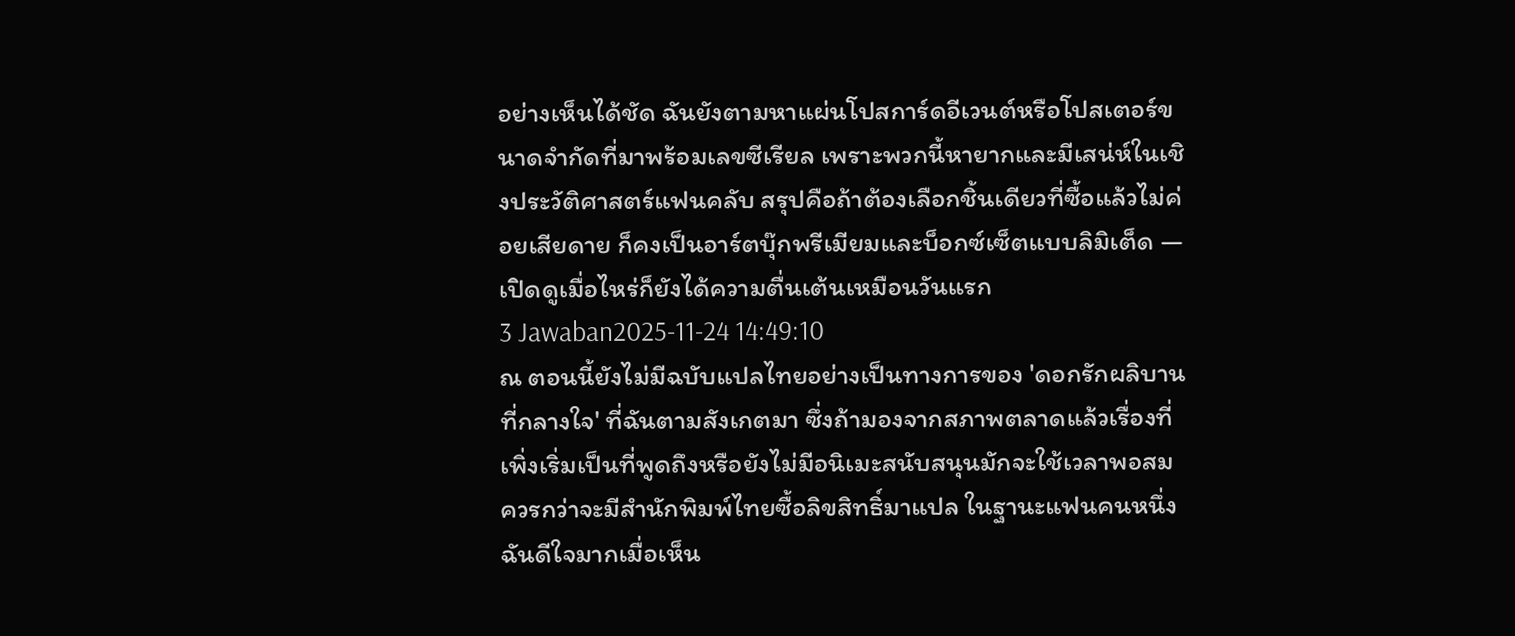อย่างเห็นได้ชัด ฉันยังตามหาแผ่นโปสการ์ดอีเวนต์หรือโปสเตอร์ขนาดจำกัดที่มาพร้อมเลขซีเรียล เพราะพวกนี้หายากและมีเสน่ห์ในเชิงประวัติศาสตร์แฟนคลับ สรุปคือถ้าต้องเลือกชิ้นเดียวที่ซื้อแล้วไม่ค่อยเสียดาย ก็คงเป็นอาร์ตบุ๊กพรีเมียมและบ็อกซ์เซ็ตแบบลิมิเต็ด — เปิดดูเมื่อไหร่ก็ยังได้ความตื่นเต้นเหมือนวันแรก
3 Jawaban2025-11-24 14:49:10
ณ ตอนนี้ยังไม่มีฉบับแปลไทยอย่างเป็นทางการของ 'ดอกรักผลิบานที่กลางใจ' ที่ฉันตามสังเกตมา ซึ่งถ้ามองจากสภาพตลาดแล้วเรื่องที่เพิ่งเริ่มเป็นที่พูดถึงหรือยังไม่มีอนิเมะสนับสนุนมักจะใช้เวลาพอสมควรกว่าจะมีสำนักพิมพ์ไทยซื้อลิขสิทธิ์มาแปล ในฐานะแฟนคนหนึ่ง ฉันดีใจมากเมื่อเห็น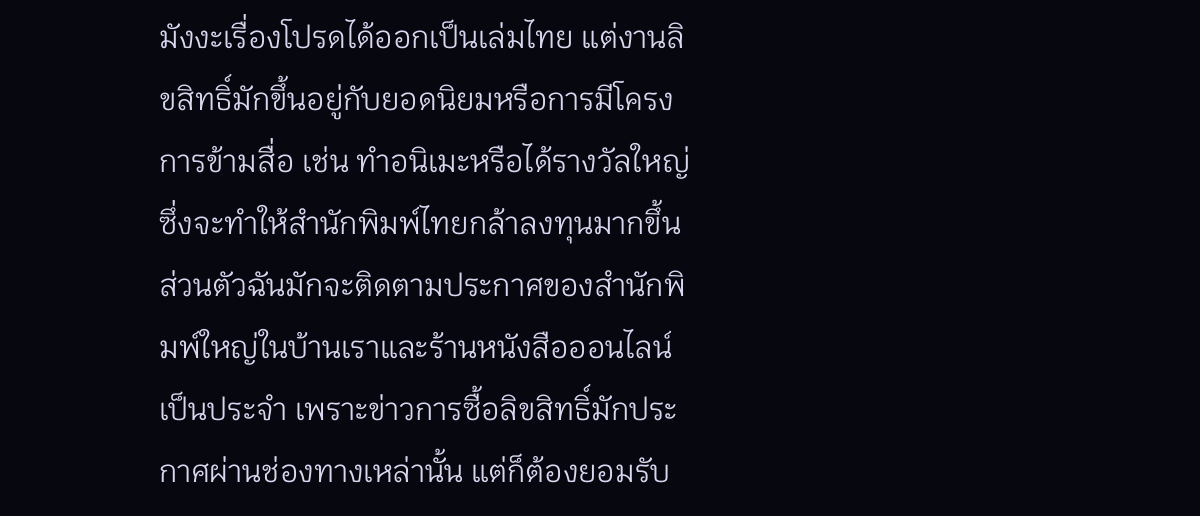มังงะเรื่องโปรดได้ออกเป็นเล่มไทย แต่งานลิขสิทธิ์มักขึ้นอยู่กับยอดนิยมหรือการมีโครงการข้ามสื่อ เช่น ทำอนิเมะหรือได้รางวัลใหญ่ ซึ่งจะทำให้สำนักพิมพ์ไทยกล้าลงทุนมากขึ้น
ส่วนตัวฉันมักจะติดตามประกาศของสำนักพิมพ์ใหญ่ในบ้านเราและร้านหนังสือออนไลน์เป็นประจำ เพราะข่าวการซื้อลิขสิทธิ์มักประกาศผ่านช่องทางเหล่านั้น แต่ก็ต้องยอมรับ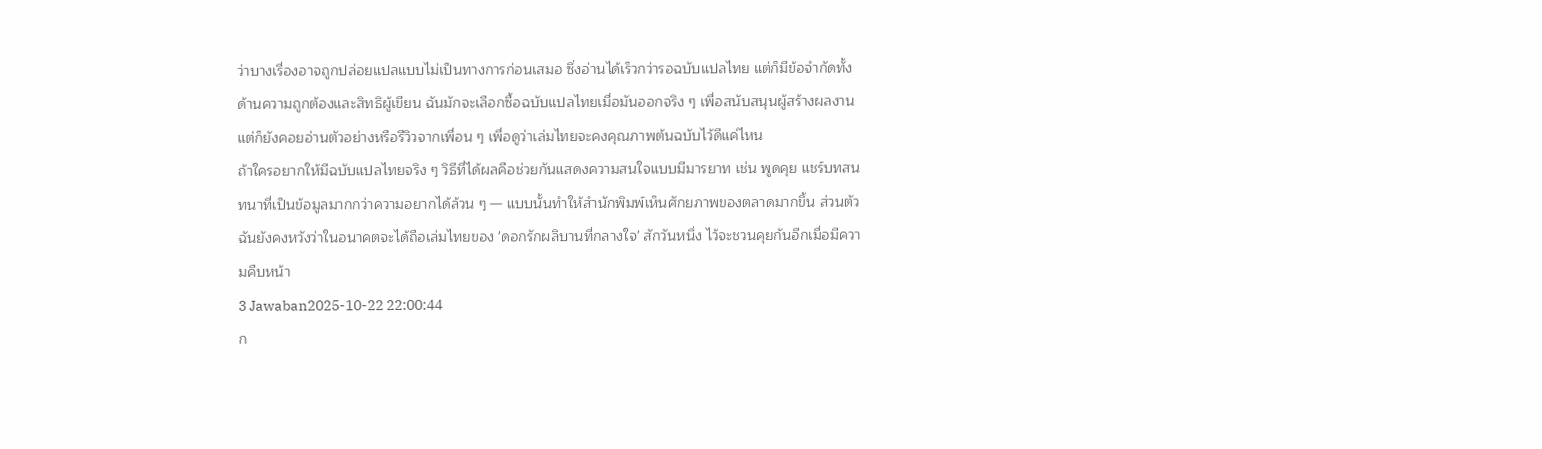ว่าบางเรื่องอาจถูกปล่อยแปลแบบไม่เป็นทางการก่อนเสมอ ซึ่งอ่านได้เร็วกว่ารอฉบับแปลไทย แต่ก็มีข้อจำกัดทั้งด้านความถูกต้องและสิทธิผู้เขียน ฉันมักจะเลือกซื้อฉบับแปลไทยเมื่อมันออกจริง ๆ เพื่อสนับสนุนผู้สร้างผลงาน แต่ก็ยังคอยอ่านตัวอย่างหรือรีวิวจากเพื่อน ๆ เพื่อดูว่าเล่มไทยจะคงคุณภาพต้นฉบับไว้ดีแค่ไหน
ถ้าใครอยากให้มีฉบับแปลไทยจริง ๆ วิธีที่ได้ผลคือช่วยกันแสดงความสนใจแบบมีมารยาท เช่น พูดคุย แชร์บทสนทนาที่เป็นข้อมูลมากกว่าความอยากได้ล้วน ๆ — แบบนั้นทำให้สำนักพิมพ์เห็นศักยภาพของตลาดมากขึ้น ส่วนตัวฉันยังคงหวังว่าในอนาคตจะได้ถือเล่มไทยของ 'ดอกรักผลิบานที่กลางใจ' สักวันหนึ่ง ไว้จะชวนคุยกันอีกเมื่อมีความคืบหน้า
3 Jawaban2025-10-22 22:00:44
ก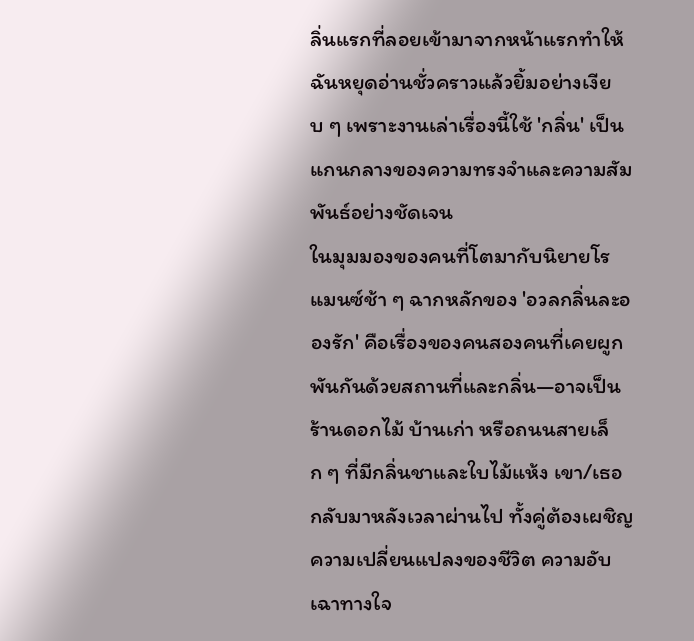ลิ่นแรกที่ลอยเข้ามาจากหน้าแรกทำให้ฉันหยุดอ่านชั่วคราวแล้วยิ้มอย่างเงียบ ๆ เพราะงานเล่าเรื่องนี้ใช้ 'กลิ่น' เป็นแกนกลางของความทรงจำและความสัมพันธ์อย่างชัดเจน
ในมุมมองของคนที่โตมากับนิยายโรแมนซ์ช้า ๆ ฉากหลักของ 'อวลกลิ่นละอองรัก' คือเรื่องของคนสองคนที่เคยผูกพันกันด้วยสถานที่และกลิ่น—อาจเป็นร้านดอกไม้ บ้านเก่า หรือถนนสายเล็ก ๆ ที่มีกลิ่นชาและใบไม้แห้ง เขา/เธอกลับมาหลังเวลาผ่านไป ทั้งคู่ต้องเผชิญความเปลี่ยนแปลงของชีวิต ความอับเฉาทางใจ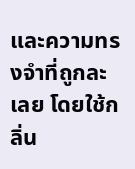และความทรงจำที่ถูกละเลย โดยใช้กลิ่น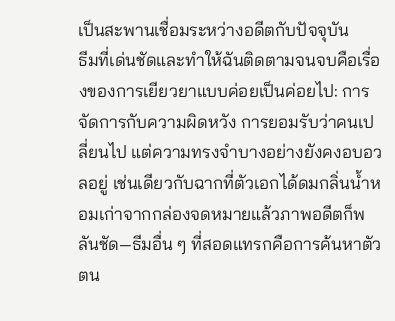เป็นสะพานเชื่อมระหว่างอดีตกับปัจจุบัน
ธีมที่เด่นชัดและทำให้ฉันติดตามจนจบคือเรื่องของการเยียวยาแบบค่อยเป็นค่อยไป: การจัดการกับความผิดหวัง การยอมรับว่าคนเปลี่ยนไป แต่ความทรงจำบางอย่างยังคงอบอวลอยู่ เช่นเดียวกับฉากที่ตัวเอกได้ดมกลิ่นน้ำหอมเก่าจากกล่องจดหมายแล้วภาพอดีตก็พลันชัด—ธีมอื่น ๆ ที่สอดแทรกคือการค้นหาตัวตน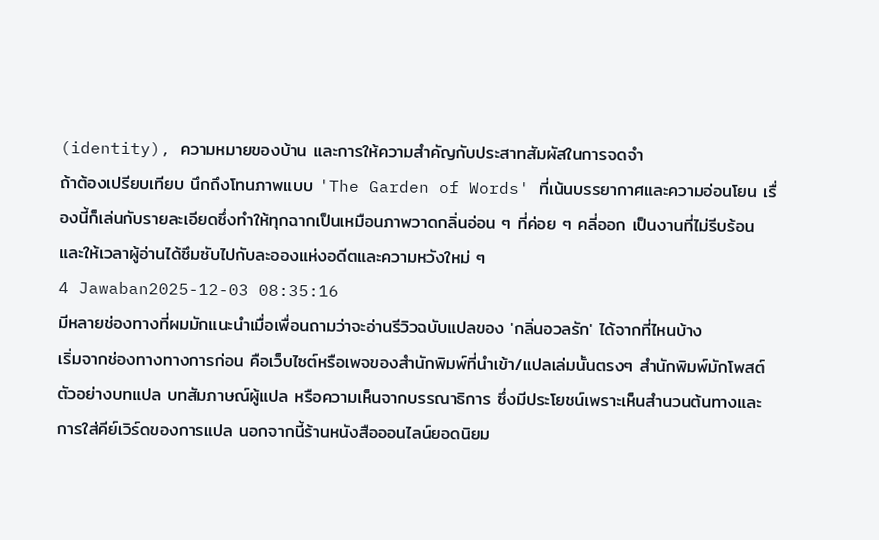(identity), ความหมายของบ้าน และการให้ความสำคัญกับประสาทสัมผัสในการจดจำ
ถ้าต้องเปรียบเทียบ นึกถึงโทนภาพแบบ 'The Garden of Words' ที่เน้นบรรยากาศและความอ่อนโยน เรื่องนี้ก็เล่นกับรายละเอียดซึ่งทำให้ทุกฉากเป็นเหมือนภาพวาดกลิ่นอ่อน ๆ ที่ค่อย ๆ คลี่ออก เป็นงานที่ไม่รีบร้อนและให้เวลาผู้อ่านได้ซึมซับไปกับละอองแห่งอดีตและความหวังใหม่ ๆ
4 Jawaban2025-12-03 08:35:16
มีหลายช่องทางที่ผมมักแนะนำเมื่อเพื่อนถามว่าจะอ่านรีวิวฉบับแปลของ 'กลิ่นอวลรัก' ได้จากที่ไหนบ้าง
เริ่มจากช่องทางทางการก่อน คือเว็บไซต์หรือเพจของสำนักพิมพ์ที่นำเข้า/แปลเล่มนั้นตรงๆ สำนักพิมพ์มักโพสต์ตัวอย่างบทแปล บทสัมภาษณ์ผู้แปล หรือความเห็นจากบรรณาธิการ ซึ่งมีประโยชน์เพราะเห็นสำนวนต้นทางและการใส่คีย์เวิร์ดของการแปล นอกจากนี้ร้านหนังสือออนไลน์ยอดนิยม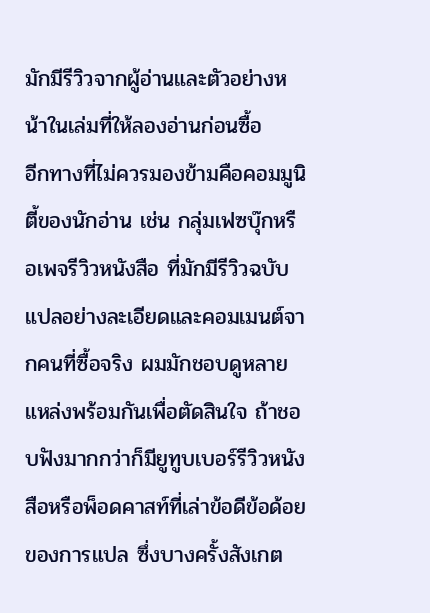มักมีรีวิวจากผู้อ่านและตัวอย่างหน้าในเล่มที่ให้ลองอ่านก่อนซื้อ
อีกทางที่ไม่ควรมองข้ามคือคอมมูนิตี้ของนักอ่าน เช่น กลุ่มเฟซบุ๊กหรือเพจรีวิวหนังสือ ที่มักมีรีวิวฉบับแปลอย่างละเอียดและคอมเมนต์จากคนที่ซื้อจริง ผมมักชอบดูหลายแหล่งพร้อมกันเพื่อตัดสินใจ ถ้าชอบฟังมากกว่าก็มียูทูบเบอร์รีวิวหนังสือหรือพ็อดคาสท์ที่เล่าข้อดีข้อด้อยของการแปล ซึ่งบางครั้งสังเกต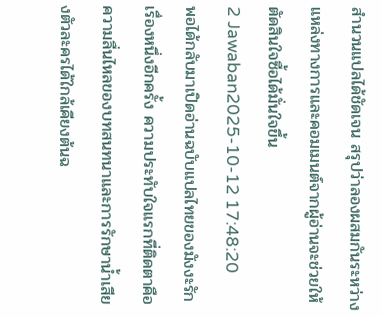สำนวนแปลได้ชัดเจน สรุปว่าลองผสมกันระหว่างแหล่งทางการและคอมเมนต์จากผู้อ่านจะช่วยให้ตัดสินใจซื้อได้มั่นใจขึ้น
2 Jawaban2025-10-12 17:48:20
พอได้กลับมาเปิดอ่านฉบับแปลไทยของมังงะรักเรื่องหนึ่งอีกครั้ง ความประทับใจแรกที่ติดตาคือความลื่นไหลของบทสนทนาและการรักษาน้ำเสียงตัวละครได้ใกล้เคียงต้นฉ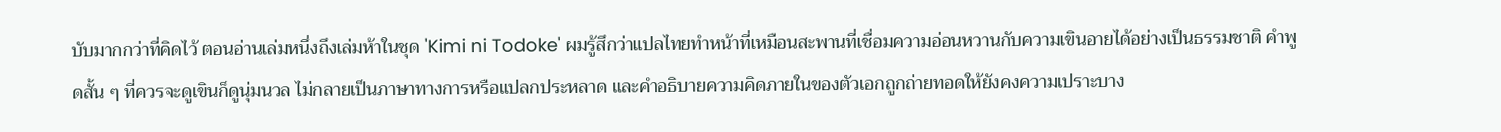บับมากกว่าที่คิดไว้ ตอนอ่านเล่มหนึ่งถึงเล่มห้าในชุด 'Kimi ni Todoke' ผมรู้สึกว่าแปลไทยทำหน้าที่เหมือนสะพานที่เชื่อมความอ่อนหวานกับความเขินอายได้อย่างเป็นธรรมชาติ คำพูดสั้น ๆ ที่ควรจะดูเขินก็ดูนุ่มนวล ไม่กลายเป็นภาษาทางการหรือแปลกประหลาด และคำอธิบายความคิดภายในของตัวเอกถูกถ่ายทอดให้ยังคงความเปราะบาง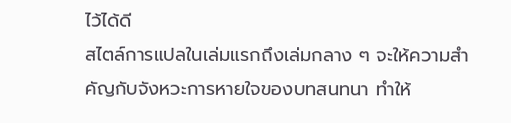ไว้ได้ดี
สไตล์การแปลในเล่มแรกถึงเล่มกลาง ๆ จะให้ความสำคัญกับจังหวะการหายใจของบทสนทนา ทำให้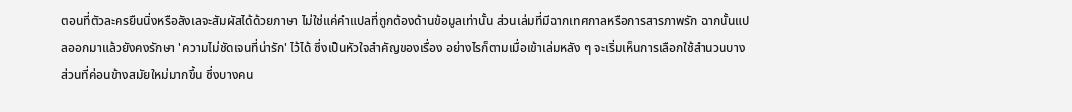ตอนที่ตัวละครยืนนิ่งหรือลังเลจะสัมผัสได้ด้วยภาษา ไม่ใช่แค่คำแปลที่ถูกต้องด้านข้อมูลเท่านั้น ส่วนเล่มที่มีฉากเทศกาลหรือการสารภาพรัก ฉากนั้นแปลออกมาแล้วยังคงรักษา 'ความไม่ชัดเจนที่น่ารัก' ไว้ได้ ซึ่งเป็นหัวใจสำคัญของเรื่อง อย่างไรก็ตามเมื่อเข้าเล่มหลัง ๆ จะเริ่มเห็นการเลือกใช้สำนวนบางส่วนที่ค่อนข้างสมัยใหม่มากขึ้น ซึ่งบางคน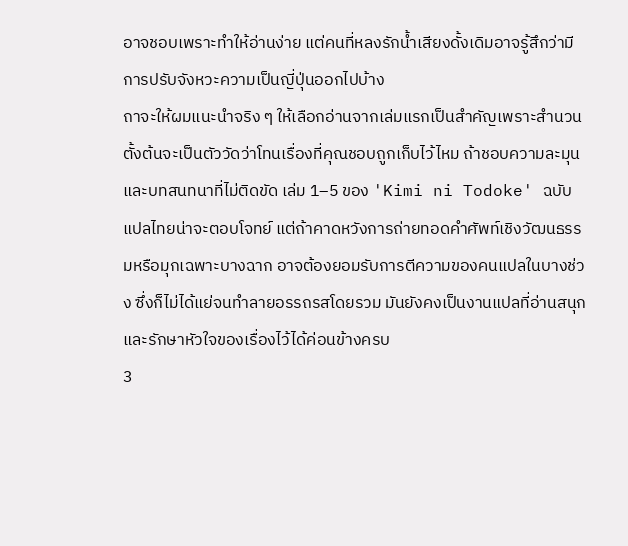อาจชอบเพราะทำให้อ่านง่าย แต่คนที่หลงรักน้ำเสียงดั้งเดิมอาจรู้สึกว่ามีการปรับจังหวะความเป็นญี่ปุ่นออกไปบ้าง
ถาจะให้ผมแนะนำจริง ๆ ให้เลือกอ่านจากเล่มแรกเป็นสำคัญเพราะสำนวนตั้งต้นจะเป็นตัววัดว่าโทนเรื่องที่คุณชอบถูกเก็บไว้ไหม ถ้าชอบความละมุนและบทสนทนาที่ไม่ติดขัด เล่ม 1–5 ของ 'Kimi ni Todoke' ฉบับแปลไทยน่าจะตอบโจทย์ แต่ถ้าคาดหวังการถ่ายทอดคำศัพท์เชิงวัฒนธรรมหรือมุกเฉพาะบางฉาก อาจต้องยอมรับการตีความของคนแปลในบางช่วง ซึ่งก็ไม่ได้แย่จนทำลายอรรถรสโดยรวม มันยังคงเป็นงานแปลที่อ่านสนุกและรักษาหัวใจของเรื่องไว้ได้ค่อนข้างครบ
3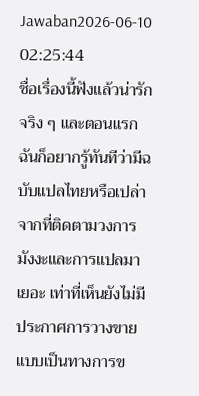Jawaban2026-06-10 02:25:44
ชื่อเรื่องนี้ฟังแล้วน่ารักจริง ๆ และตอนแรกฉันก็อยากรู้ทันทีว่ามีฉบับแปลไทยหรือเปล่า
จากที่ติดตามวงการมังงะและการแปลมาเยอะ เท่าที่เห็นยังไม่มีประกาศการวางขายแบบเป็นทางการข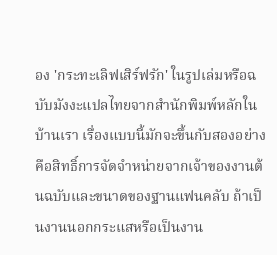อง 'กระทะเลิฟเสิร์ฟรัก' ในรูปเล่มหรือฉบับมังงะแปลไทยจากสำนักพิมพ์หลักในบ้านเรา เรื่องแบบนี้มักจะขึ้นกับสองอย่างคือสิทธิ์การจัดจำหน่ายจากเจ้าของงานต้นฉบับและขนาดของฐานแฟนคลับ ถ้าเป็นงานนอกกระแสหรือเป็นงาน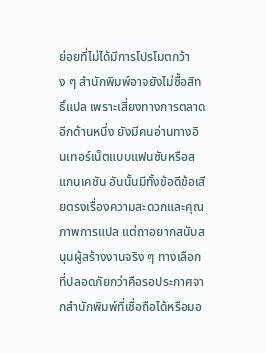ย่อยที่ไม่ได้มีการโปรโมตกว้าง ๆ สำนักพิมพ์อาจยังไม่ซื้อสิทธิ์แปล เพราะเสี่ยงทางการตลาด
อีกด้านหนึ่ง ยังมีคนอ่านทางอินเทอร์เน็ตแบบแฟนซับหรือสแกนเคชัน อันนั้นมีทั้งข้อดีข้อเสียตรงเรื่องความสะดวกและคุณภาพการแปล แต่ถาอยากสนับสนุนผู้สร้างงานจริง ๆ ทางเลือกที่ปลอดภัยกว่าคือรอประกาศจากสำนักพิมพ์ที่เชื่อถือได้หรือมอ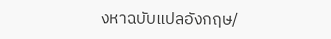งหาฉบับแปลอังกฤษ/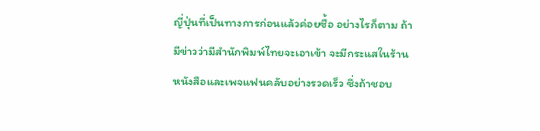ญี่ปุ่นที่เป็นทางการก่อนแล้วค่อยซื้อ อย่างไรก็ตาม ถ้ามีข่าวว่ามีสำนักพิมพ์ไทยจะเอาเข้า จะมีกระแสในร้านหนังสือและเพจแฟนคลับอย่างรวดเร็ว ซึ่งถ้าชอบ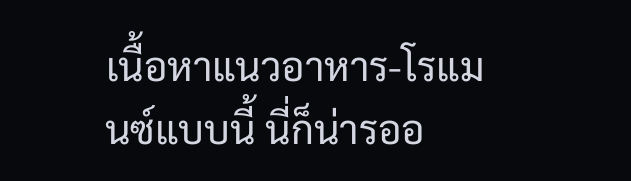เนื้อหาแนวอาหาร-โรแมนซ์แบบนี้ นี่ก็น่ารออ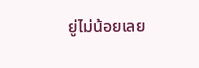ยู่ไม่น้อยเลย